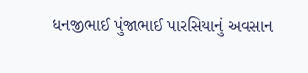ધનજીભાઈ પુંજાભાઈ પારસિયાનું અવસાન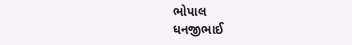ભોપાલ
ધનજીભાઈ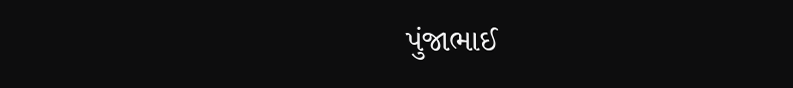પુંજાભાઈ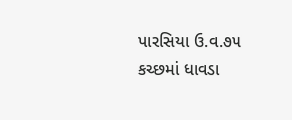પારસિયા ઉ.વ.૭૫ કચ્છમાં ધાવડા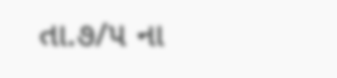તા.૭/૫ ના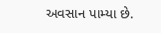અવસાન પામ્યા છે.